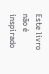Este livro não é inspirado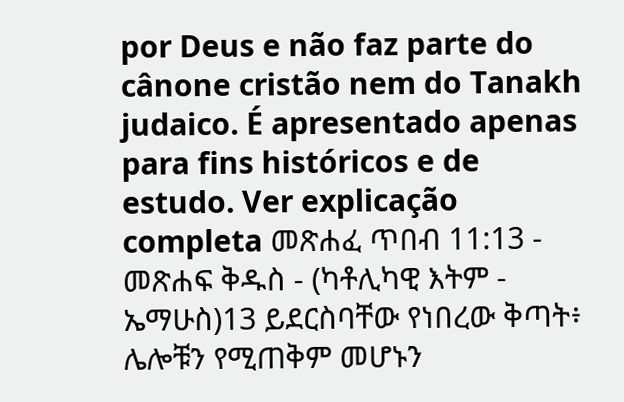por Deus e não faz parte do cânone cristão nem do Tanakh judaico. É apresentado apenas para fins históricos e de estudo. Ver explicação completa መጽሐፈ ጥበብ 11:13 - መጽሐፍ ቅዱስ - (ካቶሊካዊ እትም - ኤማሁስ)13 ይደርስባቸው የነበረው ቅጣት፥ ሌሎቹን የሚጠቅም መሆኑን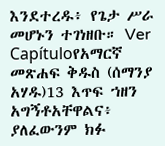እንደተረዱ፥ የጌታ ሥራ መሆኑን ተገነዘቡ። Ver Capítuloየአማርኛ መጽሐፍ ቅዱስ (ሰማንያ አሃዱ)13 እጥፍ ኀዘን አግኝቶአቸዋልና፥ ያለፈውንም ክፉ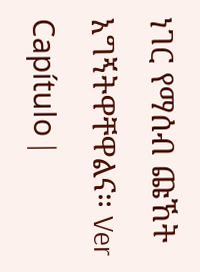ነገር የማሰብ ጩኸት አግኝትዋቸዋልና። Ver Capítulo |